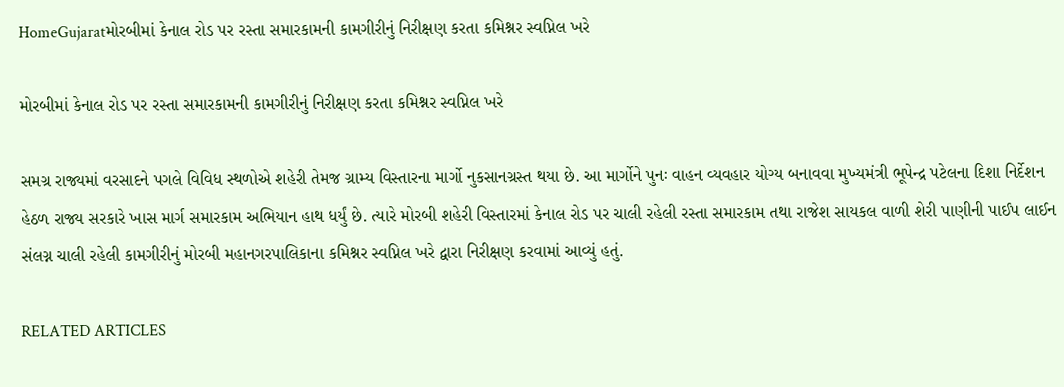HomeGujaratમોરબીમાં કેનાલ રોડ પર રસ્તા સમારકામની કામગીરીનું નિરીક્ષણ કરતા કમિશ્નર સ્વપ્નિલ ખરે

મોરબીમાં કેનાલ રોડ પર રસ્તા સમારકામની કામગીરીનું નિરીક્ષણ કરતા કમિશ્નર સ્વપ્નિલ ખરે

સમગ્ર રાજ્યમાં વરસાદને પગલે વિવિધ સ્થળોએ શહેરી તેમજ ગ્રામ્ય વિસ્તારના માર્ગો નુકસાનગ્રસ્ત થયા છે. આ માર્ગોને પુનઃ વાહન વ્યવહાર યોગ્ય બનાવવા મુખ્યમંત્રી ભૂપેન્દ્ર પટેલના દિશા નિર્દેશન હેઠળ રાજ્ય સરકારે ખાસ માર્ગ સમારકામ અભિયાન હાથ ધર્યું છે. ત્યારે મોરબી શહેરી વિસ્તારમાં કેનાલ રોડ પર ચાલી રહેલી રસ્તા સમારકામ તથા રાજેશ સાયકલ વાળી શેરી પાણીની પાઈપ લાઈન સંલગ્ન ચાલી રહેલી કામગીરીનું મોરબી મહાનગરપાલિકાના કમિશ્નર સ્વપ્નિલ ખરે દ્વારા નિરીક્ષણ કરવામાં આવ્યું હતું.

RELATED ARTICLES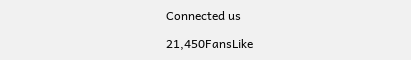Connected us

21,450FansLike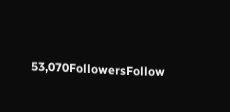53,070FollowersFollow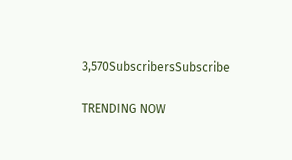3,570SubscribersSubscribe

TRENDING NOW